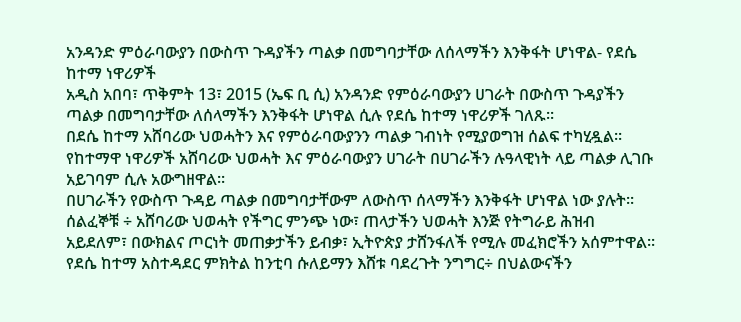አንዳንድ ምዕራባውያን በውስጥ ጉዳያችን ጣልቃ በመግባታቸው ለሰላማችን እንቅፋት ሆነዋል- የደሴ ከተማ ነዋሪዎች
አዲስ አበባ፣ ጥቅምት 13፣ 2015 (ኤፍ ቢ ሲ) አንዳንድ የምዕራባውያን ሀገራት በውስጥ ጉዳያችን ጣልቃ በመግባታቸው ለሰላማችን እንቅፋት ሆነዋል ሲሉ የደሴ ከተማ ነዋሪዎች ገለጹ፡፡
በደሴ ከተማ አሸባሪው ህወሓትን እና የምዕራባውያንን ጣልቃ ገብነት የሚያወግዝ ሰልፍ ተካሂዷል፡፡
የከተማዋ ነዋሪዎች አሸባሪው ህወሓት እና ምዕራባውያን ሀገራት በሀገራችን ሉዓላዊነት ላይ ጣልቃ ሊገቡ አይገባም ሲሉ አውግዘዋል፡፡
በሀገራችን የውስጥ ጉዳይ ጣልቃ በመግባታቸውም ለውስጥ ሰላማችን እንቅፋት ሆነዋል ነው ያሉት፡፡
ሰልፈኞቹ ÷ አሸባሪው ህወሓት የችግር ምንጭ ነው፣ ጠላታችን ህወሓት እንጅ የትግራይ ሕዝብ አይደለም፣ በውክልና ጦርነት መጠቃታችን ይብቃ፣ ኢትዮጵያ ታሸንፋለች የሚሉ መፈክሮችን አሰምተዋል፡፡
የደሴ ከተማ አስተዳደር ምክትል ከንቲባ ሱለይማን እሸቱ ባደረጉት ንግግር÷ በህልውናችን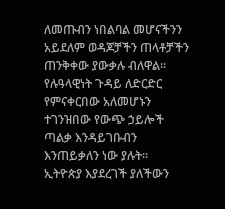ለመጡብን ነበልባል መሆናችንን አይደለም ወዳጆቻችን ጠላቶቻችን ጠንቅቀው ያውቃሉ ብለዋል፡፡
የሉዓላዊነት ጉዳይ ለድርድር የምናቀርበው አለመሆኑን ተገንዝበው የውጭ ኃይሎች ጣልቃ እንዳይገቡብን እንጠይቃለን ነው ያሉት፡፡
ኢትዮጵያ እያደረገች ያለችውን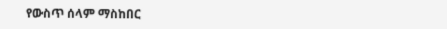የውስጥ ሰላም ማስከበር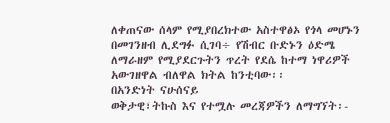ለቀጠናው ሰላም የሚያበረክተው አስተዋፅኦ የጎላ መሆኑን በመገንዘብ ሊደግፉ ሲገባ÷ የሽብር ቡድኑን ዕድሜ ለማራዘም የሚያደርጉትን ጥረት የደሴ ከተማ ነዋሪዎች አውገዘዋል ብለዋል ክትል ከንቲባው፡፡
በአንድነት ናሁሰናይ
ወቅታዊ፣ትኩስ እና የተሟሉ መረጃዎችን ለማግኘት፡-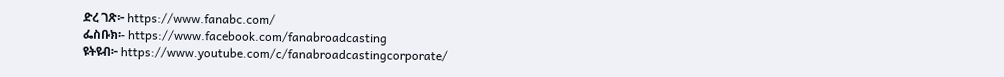ድረ ገጽ፦ https://www.fanabc.com/
ፌስቡክ፡- https://www.facebook.com/fanabroadcasting
ዩትዩብ፦ https://www.youtube.com/c/fanabroadcastingcorporate/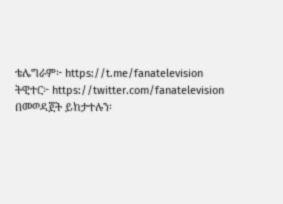ቴሌግራም፦ https://t.me/fanatelevision
ትዊተር፦ https://twitter.com/fanatelevision በመወዳጀት ይከታተሉን፡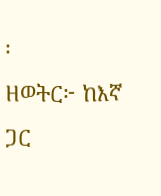፡
ዘወትር፦ ከእኛ ጋር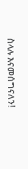ስላሉ እናመሰግናለን!